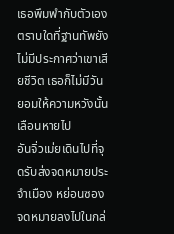เธอพึมพำกับตัวเองตราบใดที่ฐานทัพยังไม่มีประกาศว่าเขาเสียชีวิต เธอก็ไม่มีวันยอมให้ความหวังนั้นเลือนหายไป
อันจิ่วเม่ยเดินไปที่จุดรับส่งจดหมายประจำเมือง หย่อนซองจดหมายลงไปในกล่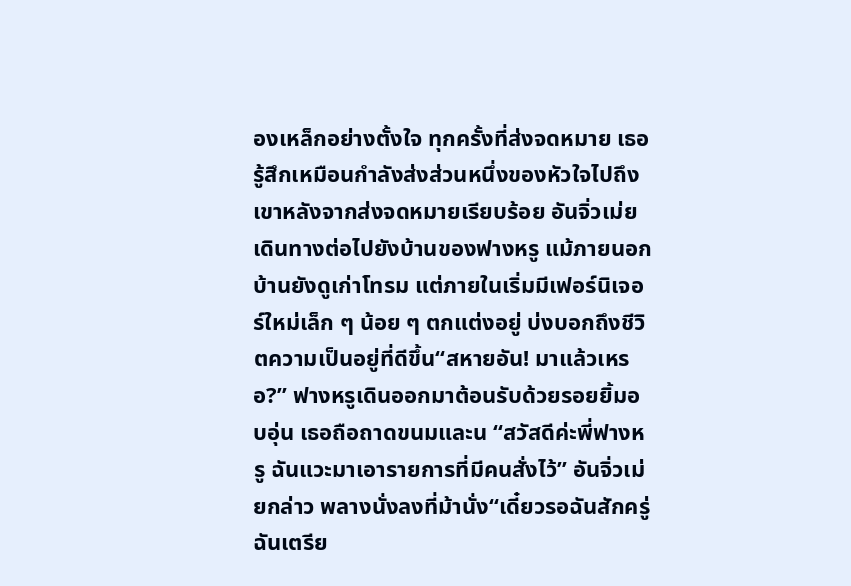องเหล็กอย่างตั้งใจ ทุกครั้งที่ส่งจดหมาย เธอรู้สึกเหมือนกำลังส่งส่วนหนึ่งของหัวใจไปถึงเขาหลังจากส่งจดหมายเรียบร้อย อันจิ่วเม่ยเดินทางต่อไปยังบ้านของฟางหรู แม้ภายนอกบ้านยังดูเก่าโทรม แต่ภายในเริ่มมีเฟอร์นิเจอร์ใหม่เล็ก ๆ น้อย ๆ ตกแต่งอยู่ บ่งบอกถึงชีวิตความเป็นอยู่ที่ดีขึ้น“สหายอัน! มาแล้วเหรอ?” ฟางหรูเดินออกมาต้อนรับด้วยรอยยิ้มอบอุ่น เธอถือถาดขนมและน “สวัสดีค่ะพี่ฟางหรู ฉันแวะมาเอารายการที่มีคนสั่งไว้” อันจิ่วเม่ยกล่าว พลางนั่งลงที่ม้านั่ง“เดี๋ยวรอฉันสักครู่ ฉันเตรีย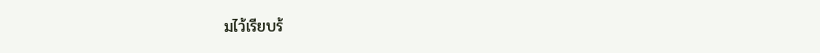มไว้เรียบร้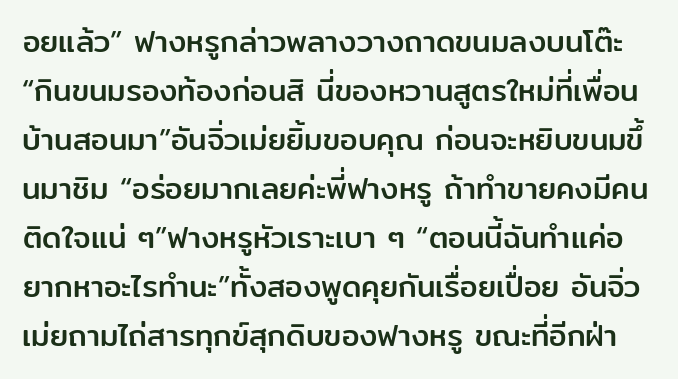อยแล้ว” ฟางหรูกล่าวพลางวางถาดขนมลงบนโต๊ะ “กินขนมรองท้องก่อนสิ นี่ของหวานสูตรใหม่ที่เพื่อนบ้านสอนมา”อันจิ่วเม่ยยิ้มขอบคุณ ก่อนจะหยิบขนมขึ้นมาชิม “อร่อยมากเลยค่ะพี่ฟางหรู ถ้าทำขายคงมีคนติดใจแน่ ๆ”ฟางหรูหัวเราะเบา ๆ “ตอนนี้ฉันทำแค่อยากหาอะไรทำนะ”ทั้งสองพูดคุยกันเรื่อยเปื่อย อันจิ่วเม่ยถามไถ่สารทุกข์สุกดิบของฟางหรู ขณะที่อีกฝ่า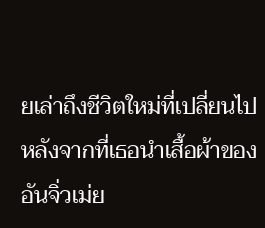ยเล่าถึงชีวิตใหม่ที่เปลี่ยนไป หลังจากที่เธอนำเสื้อผ้าของอันจิ่วเม่ย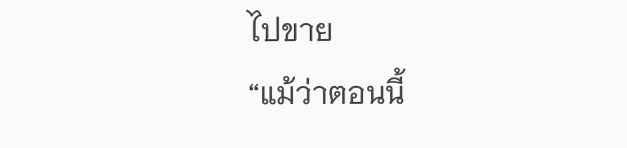ไปขาย
“แม้ว่าตอนนี้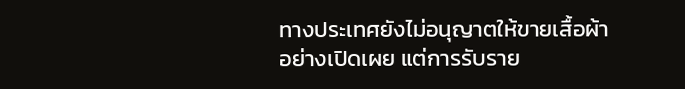ทางประเทศยังไม่อนุญาตให้ขายเสื้อผ้าอย่างเปิดเผย แต่การรับราย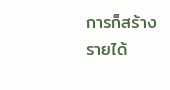การก็สร้างรายได้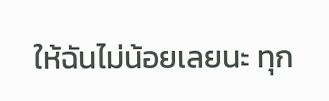ให้ฉันไม่น้อยเลยนะ ทุก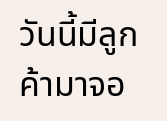วันนี้มีลูกค้ามาจอ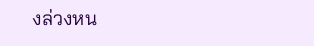งล่วงหน